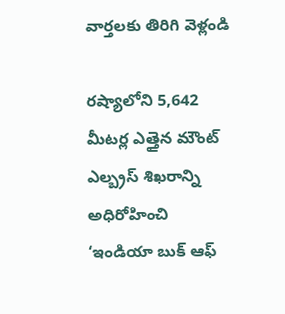వార్తలకు తిరిగి వెళ్లండి

రష్యాలోని 5,642 మీటర్ల ఎత్తైన మౌంట్ ఎల్బ్రస్ శిఖరాన్ని అధిరోహించి ‘ఇండియా బుక్ ఆఫ్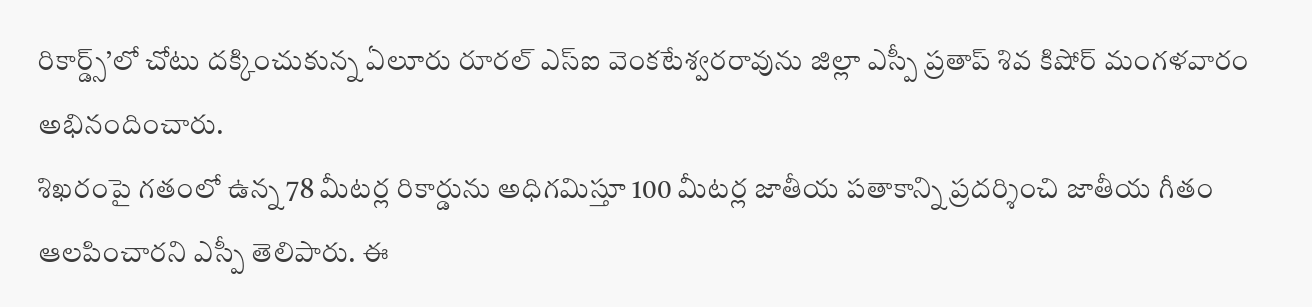రికార్డ్స్’లో చోటు దక్కించుకున్న ఏలూరు రూరల్ ఎస్ఐ వెంకటేశ్వరరావును జిల్లా ఎస్పీ ప్రతాప్ శివ కిషోర్ మంగళవారం అభినందించారు.
శిఖరంపై గతంలో ఉన్న 78 మీటర్ల రికార్డును అధిగమిస్తూ 100 మీటర్ల జాతీయ పతాకాన్ని ప్రదర్శించి జాతీయ గీతం ఆలపించారని ఎస్పీ తెలిపారు. ఈ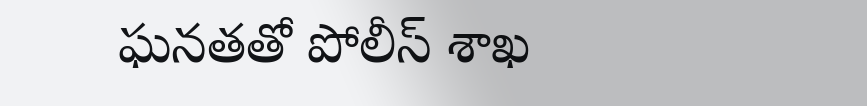ఘనతతో పోలీస్ శాఖ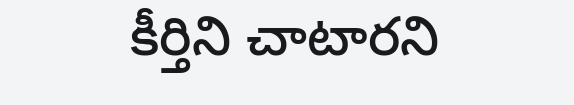కీర్తిని చాటారని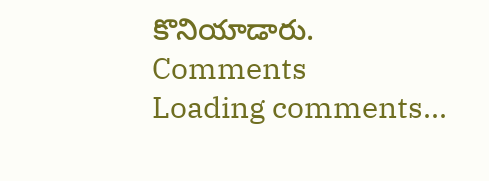కొనియాడారు.
Comments
Loading comments...